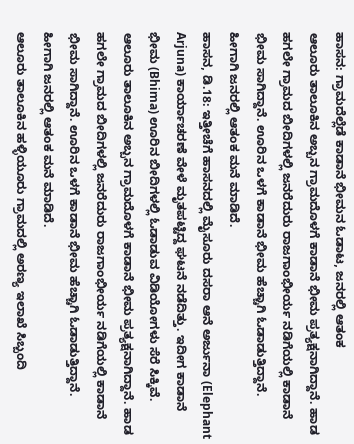ಹಾಸನ: ಗ್ರಾಮದೆಲ್ಲೆಡೆ ಕಾಡಾನೆ ಭೀಮನ ಓಡಾಟ, ಜನರಲ್ಲಿ ಆತಂಕ
ಆಲೂರು ತಾಲೂಕಿನ ಅಬ್ಬನ ಗ್ರಾಮದೊಳಗೆ ಕಾಡಾನೆ ಭೀಮ ಪ್ರತ್ಯಕ್ಷನಾಗಿದ್ದಾನೆ. ಹಾಡ ಹಗಲೇ ಗ್ರಾಮದ ಬೀದಿಗಳಲ್ಲಿ ಜನರೆದುರು ರಾಜಗಾಂಭೀರ್ಯ ನಡಿಗೆಯಲ್ಲಿ ಕಾಡಾನೆ ಭೀಮ ಸಾಗಿದ್ದಾನೆ. ಊರಿನ ಒಳಗೆ ಕಾಡಾನೆ ಭೀಮ ಹೆಚ್ಚಾಗಿ ಓಡಾಡುತ್ತಿದ್ದಾನೆ. ಹೀಗಾಗಿ ಜನರಲ್ಲಿ ಆತಂಕ ಮನೆ ಮಾಡಿದೆ.
ಹಾಸನ, ಡಿ.18: ಇತ್ತೀಚೆಗೆ ಹಾಸನದಲ್ಲಿ ಮೈಸೂರು ದಸರಾ ಆನೆ ಅರ್ಜುನಾ (Elephant Arjuna) ಕಾರ್ಯಾಚರಣೆ ವೇಳೆ ಮೃತಪಟ್ಟಿದ್ದ ಘಟನೆ ನಡೆದಿತ್ತು. ಇದೀಗ ಕಾಡಾನೆ ಭೀಮ (Bhima) ಊರಿನ ಬೀದಿಗಳಲ್ಲಿ ಓಡಾಡುವ ವಿಡಿಯೋಗಳು ಸೆರೆ ಸಿಕ್ಕಿವೆ. ಆಲೂರು ತಾಲೂಕಿನ ಅಬ್ಬನ ಗ್ರಾಮದೊಳಗೆ ಕಾಡಾನೆ ಭೀಮ ಪ್ರತ್ಯಕ್ಷನಾಗಿದ್ದಾನೆ. ಹಾಡ ಹಗಲೇ ಗ್ರಾಮದ ಬೀದಿಗಳಲ್ಲಿ ಜನರೆದುರು ರಾಜಗಾಂಭೀರ್ಯ ನಡಿಗೆಯಲ್ಲಿ ಕಾಡಾನೆ ಭೀಮ ಸಾಗಿದ್ದಾನೆ. ಊರಿನ ಒಳಗೆ ಕಾಡಾನೆ ಭೀಮ ಹೆಚ್ಚಾಗಿ ಓಡಾಡುತ್ತಿದ್ದಾನೆ. ಹೀಗಾಗಿ ಜನರಲ್ಲಿ ಆತಂಕ ಮನೆ ಮಾಡಿದೆ.
ಆಲೂರು ತಾಲೂಕಿನ ಹಳ್ಳಿಯೂರು ಗ್ರಾಮದಲ್ಲಿ ಅರಣ್ಯ ಇಲಾಖೆ ಸಿಬ್ಬಂದಿ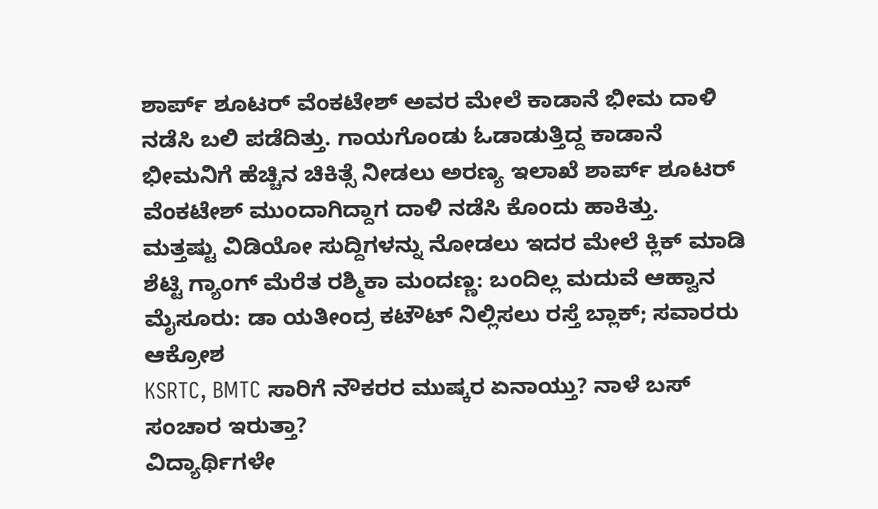ಶಾರ್ಪ್ ಶೂಟರ್ ವೆಂಕಟೇಶ್ ಅವರ ಮೇಲೆ ಕಾಡಾನೆ ಭೀಮ ದಾಳಿ ನಡೆಸಿ ಬಲಿ ಪಡೆದಿತ್ತು. ಗಾಯಗೊಂಡು ಓಡಾಡುತ್ತಿದ್ದ ಕಾಡಾನೆ ಭೀಮನಿಗೆ ಹೆಚ್ಚಿನ ಚಿಕಿತ್ಸೆ ನೀಡಲು ಅರಣ್ಯ ಇಲಾಖೆ ಶಾರ್ಪ್ ಶೂಟರ್ ವೆಂಕಟೇಶ್ ಮುಂದಾಗಿದ್ದಾಗ ದಾಳಿ ನಡೆಸಿ ಕೊಂದು ಹಾಕಿತ್ತು.
ಮತ್ತಷ್ಟು ವಿಡಿಯೋ ಸುದ್ದಿಗಳನ್ನು ನೋಡಲು ಇದರ ಮೇಲೆ ಕ್ಲಿಕ್ ಮಾಡಿ
ಶೆಟ್ಟಿ ಗ್ಯಾಂಗ್ ಮೆರೆತ ರಶ್ಮಿಕಾ ಮಂದಣ್ಣ: ಬಂದಿಲ್ಲ ಮದುವೆ ಆಹ್ವಾನ
ಮೈಸೂರು: ಡಾ ಯತೀಂದ್ರ ಕಟೌಟ್ ನಿಲ್ಲಿಸಲು ರಸ್ತೆ ಬ್ಲಾಕ್; ಸವಾರರು ಆಕ್ರೋಶ
KSRTC, BMTC ಸಾರಿಗೆ ನೌಕರರ ಮುಷ್ಕರ ಏನಾಯ್ತು? ನಾಳೆ ಬಸ್ ಸಂಚಾರ ಇರುತ್ತಾ?
ವಿದ್ಯಾರ್ಥಿಗಳೇ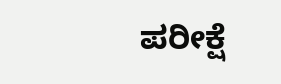ಪರೀಕ್ಷೆ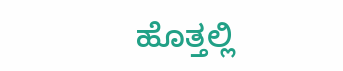ಹೊತ್ತಲ್ಲಿ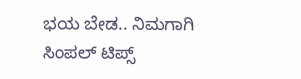ಭಯ ಬೇಡ.. ನಿಮಗಾಗಿ ಸಿಂಪಲ್ ಟಿಪ್ಸ್